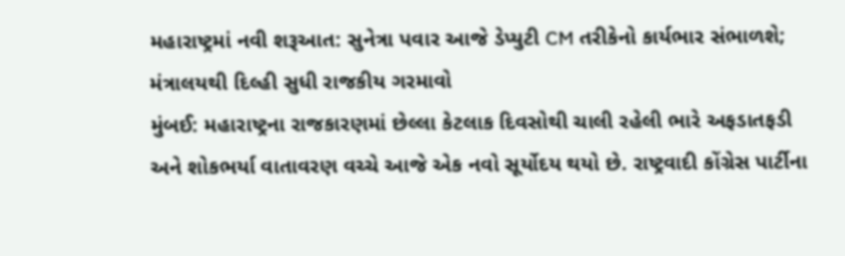મહારાષ્ટ્રમાં નવી શરૂઆત: સુનેત્રા પવાર આજે ડેપ્યુટી CM તરીકેનો કાર્યભાર સંભાળશે; મંત્રાલયથી દિલ્હી સુધી રાજકીય ગરમાવો
મુંબઈ: મહારાષ્ટ્રના રાજકારણમાં છેલ્લા કેટલાક દિવસોથી ચાલી રહેલી ભારે અફડાતફડી અને શોકભર્યા વાતાવરણ વચ્ચે આજે એક નવો સૂર્યોદય થયો છે. રાષ્ટ્રવાદી કોંગ્રેસ પાર્ટીના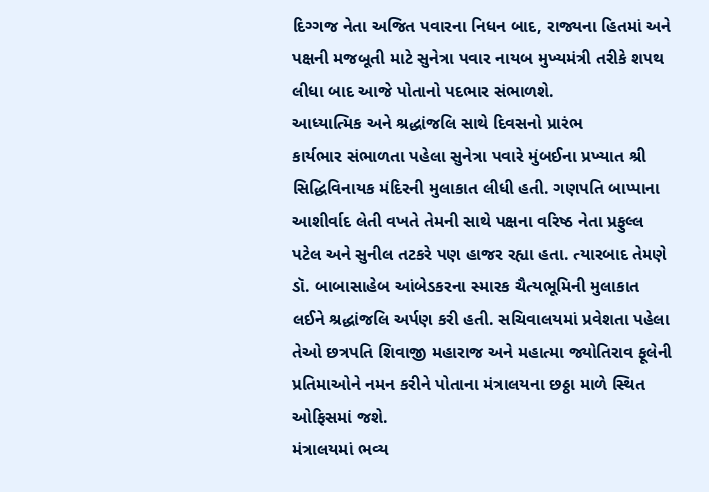દિગ્ગજ નેતા અજિત પવારના નિધન બાદ, રાજ્યના હિતમાં અને પક્ષની મજબૂતી માટે સુનેત્રા પવાર નાયબ મુખ્યમંત્રી તરીકે શપથ લીધા બાદ આજે પોતાનો પદભાર સંભાળશે.
આધ્યાત્મિક અને શ્રદ્ધાંજલિ સાથે દિવસનો પ્રારંભ
કાર્યભાર સંભાળતા પહેલા સુનેત્રા પવારે મુંબઈના પ્રખ્યાત શ્રી સિદ્ધિવિનાયક મંદિરની મુલાકાત લીધી હતી. ગણપતિ બાપ્પાના આશીર્વાદ લેતી વખતે તેમની સાથે પક્ષના વરિષ્ઠ નેતા પ્રફુલ્લ પટેલ અને સુનીલ તટકરે પણ હાજર રહ્યા હતા. ત્યારબાદ તેમણે ડૉ. બાબાસાહેબ આંબેડકરના સ્મારક ચૈત્યભૂમિની મુલાકાત લઈને શ્રદ્ધાંજલિ અર્પણ કરી હતી. સચિવાલયમાં પ્રવેશતા પહેલા તેઓ છત્રપતિ શિવાજી મહારાજ અને મહાત્મા જ્યોતિરાવ ફૂલેની પ્રતિમાઓને નમન કરીને પોતાના મંત્રાલયના છઠ્ઠા માળે સ્થિત ઓફિસમાં જશે.
મંત્રાલયમાં ભવ્ય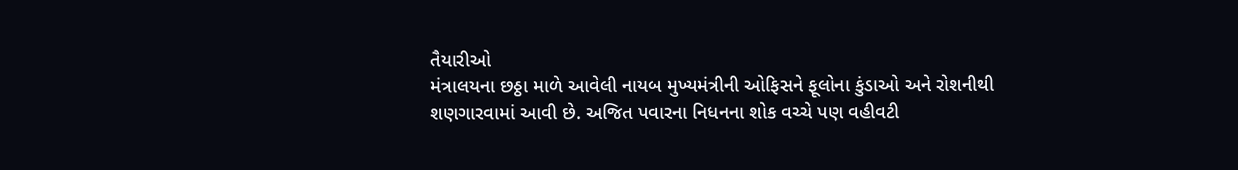તૈયારીઓ
મંત્રાલયના છઠ્ઠા માળે આવેલી નાયબ મુખ્યમંત્રીની ઓફિસને ફૂલોના કુંડાઓ અને રોશનીથી શણગારવામાં આવી છે. અજિત પવારના નિધનના શોક વચ્ચે પણ વહીવટી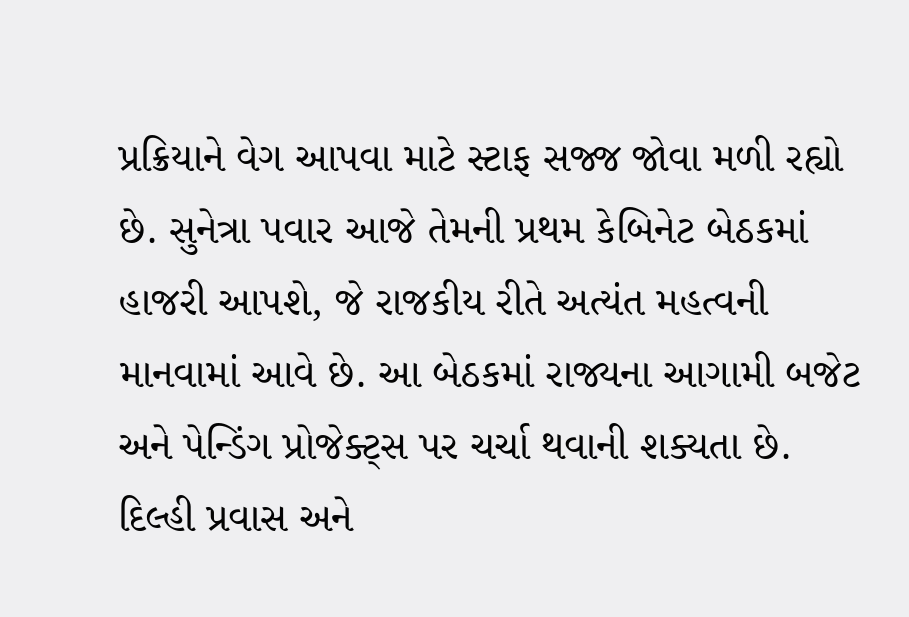પ્રક્રિયાને વેગ આપવા માટે સ્ટાફ સજ્જ જોવા મળી રહ્યો છે. સુનેત્રા પવાર આજે તેમની પ્રથમ કેબિનેટ બેઠકમાં હાજરી આપશે, જે રાજકીય રીતે અત્યંત મહત્વની માનવામાં આવે છે. આ બેઠકમાં રાજ્યના આગામી બજેટ અને પેન્ડિંગ પ્રોજેક્ટ્સ પર ચર્ચા થવાની શક્યતા છે.
દિલ્હી પ્રવાસ અને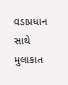વડાપ્રધાન સાથે મુલાકાત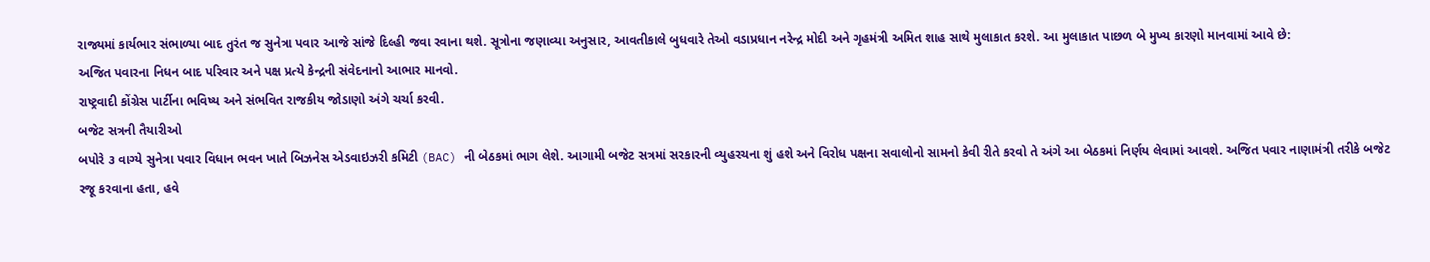રાજ્યમાં કાર્યભાર સંભાળ્યા બાદ તુરંત જ સુનેત્રા પવાર આજે સાંજે દિલ્હી જવા રવાના થશે. સૂત્રોના જણાવ્યા અનુસાર, આવતીકાલે બુધવારે તેઓ વડાપ્રધાન નરેન્દ્ર મોદી અને ગૃહમંત્રી અમિત શાહ સાથે મુલાકાત કરશે. આ મુલાકાત પાછળ બે મુખ્ય કારણો માનવામાં આવે છે:
અજિત પવારના નિધન બાદ પરિવાર અને પક્ષ પ્રત્યે કેન્દ્રની સંવેદનાનો આભાર માનવો.
રાષ્ટ્રવાદી કોંગ્રેસ પાર્ટીના ભવિષ્ય અને સંભવિત રાજકીય જોડાણો અંગે ચર્ચા કરવી.
બજેટ સત્રની તૈયારીઓ
બપોરે ૩ વાગ્યે સુનેત્રા પવાર વિધાન ભવન ખાતે બિઝનેસ એડવાઇઝરી કમિટી (BAC) ની બેઠકમાં ભાગ લેશે. આગામી બજેટ સત્રમાં સરકારની વ્યુહરચના શું હશે અને વિરોધ પક્ષના સવાલોનો સામનો કેવી રીતે કરવો તે અંગે આ બેઠકમાં નિર્ણય લેવામાં આવશે. અજિત પવાર નાણામંત્રી તરીકે બજેટ રજૂ કરવાના હતા, હવે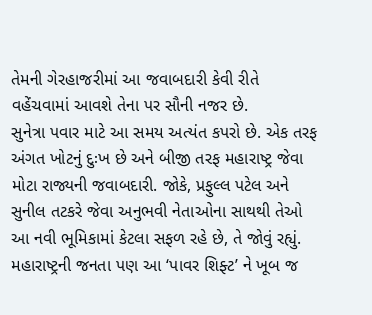તેમની ગેરહાજરીમાં આ જવાબદારી કેવી રીતે વહેંચવામાં આવશે તેના પર સૌની નજર છે.
સુનેત્રા પવાર માટે આ સમય અત્યંત કપરો છે. એક તરફ અંગત ખોટનું દુઃખ છે અને બીજી તરફ મહારાષ્ટ્ર જેવા મોટા રાજ્યની જવાબદારી. જોકે, પ્રફુલ્લ પટેલ અને સુનીલ તટકરે જેવા અનુભવી નેતાઓના સાથથી તેઓ આ નવી ભૂમિકામાં કેટલા સફળ રહે છે, તે જોવું રહ્યું. મહારાષ્ટ્રની જનતા પણ આ ‘પાવર શિફ્ટ’ ને ખૂબ જ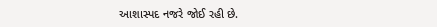આશાસ્પદ નજરે જોઈ રહી છે.